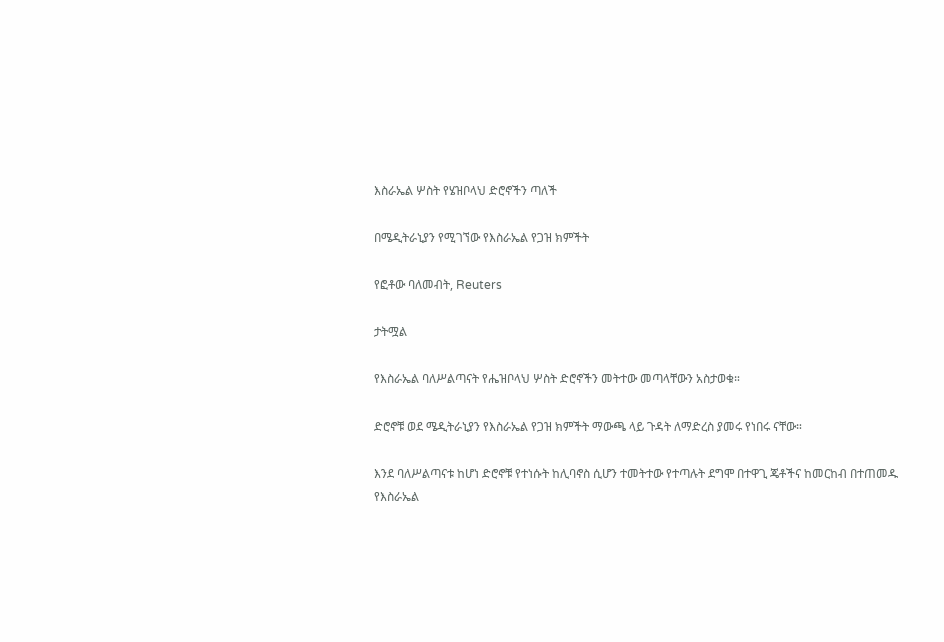እስራኤል ሦስት የሄዝቦላህ ድሮኖችን ጣለች

በሜዲትራኒያን የሚገኘው የእስራኤል የጋዝ ክምችት

የፎቶው ባለመብት, Reuters

ታትሟል

የእስራኤል ባለሥልጣናት የሔዝቦላህ ሦስት ድሮኖችን መትተው መጣላቸውን አስታወቁ።

ድሮኖቹ ወደ ሜዲትራኒያን የእስራኤል የጋዝ ክምችት ማውጫ ላይ ጉዳት ለማድረስ ያመሩ የነበሩ ናቸው።

እንደ ባለሥልጣናቱ ከሆነ ድሮኖቹ የተነሱት ከሊባኖስ ሲሆን ተመትተው የተጣሉት ደግሞ በተዋጊ ጄቶችና ከመርከብ በተጠመዱ የእስራኤል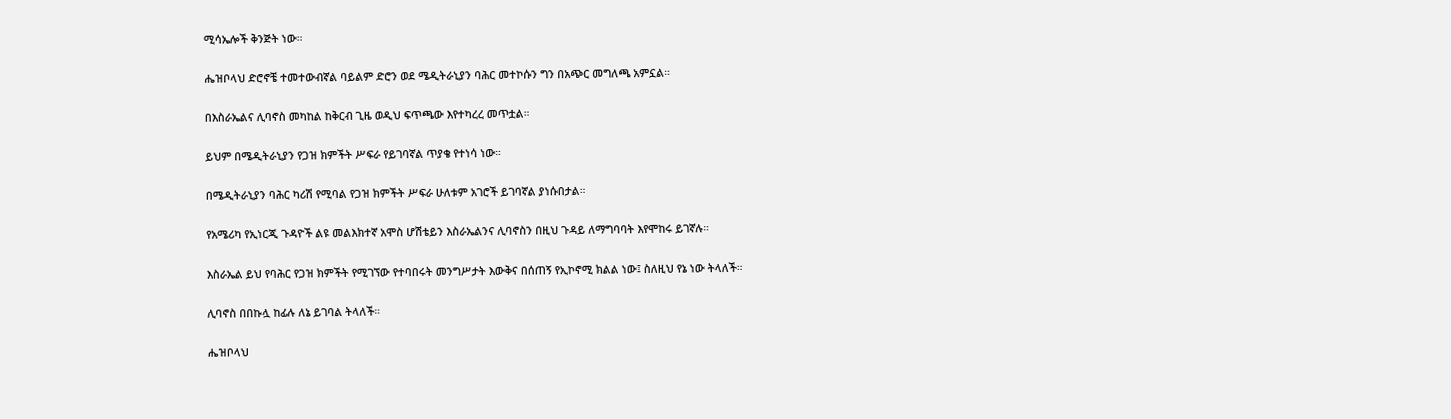ሚሳኤሎች ቅንጅት ነው።

ሔዝቦላህ ድሮኖቼ ተመተውብኛል ባይልም ድሮን ወደ ሜዲትራኒያን ባሕር መተኮሱን ግን በአጭር መግለጫ አምኗል።

በእስራኤልና ሊባኖስ መካከል ከቅርብ ጊዜ ወዲህ ፍጥጫው እየተካረረ መጥቷል።

ይህም በሜዲትራኒያን የጋዝ ክምችት ሥፍራ የይገባኛል ጥያቄ የተነሳ ነው።

በሜዲትራኒያን ባሕር ካሪሽ የሚባል የጋዝ ክምችት ሥፍራ ሁለቱም አገሮች ይገባኛል ያነሱበታል።

የአሜሪካ የኢነርጂ ጉዳዮች ልዩ መልእክተኛ አሞስ ሆሽቴይን እስራኤልንና ሊባኖስን በዚህ ጉዳይ ለማግባባት እየሞከሩ ይገኛሉ።

እስራኤል ይህ የባሕር የጋዝ ክምችት የሚገኘው የተባበሩት መንግሥታት እውቅና በሰጠኝ የኢኮኖሚ ክልል ነው፤ ስለዚህ የኔ ነው ትላለች።

ሊባኖስ በበኩሏ ከፊሉ ለኔ ይገባል ትላለች።

ሔዝቦላህ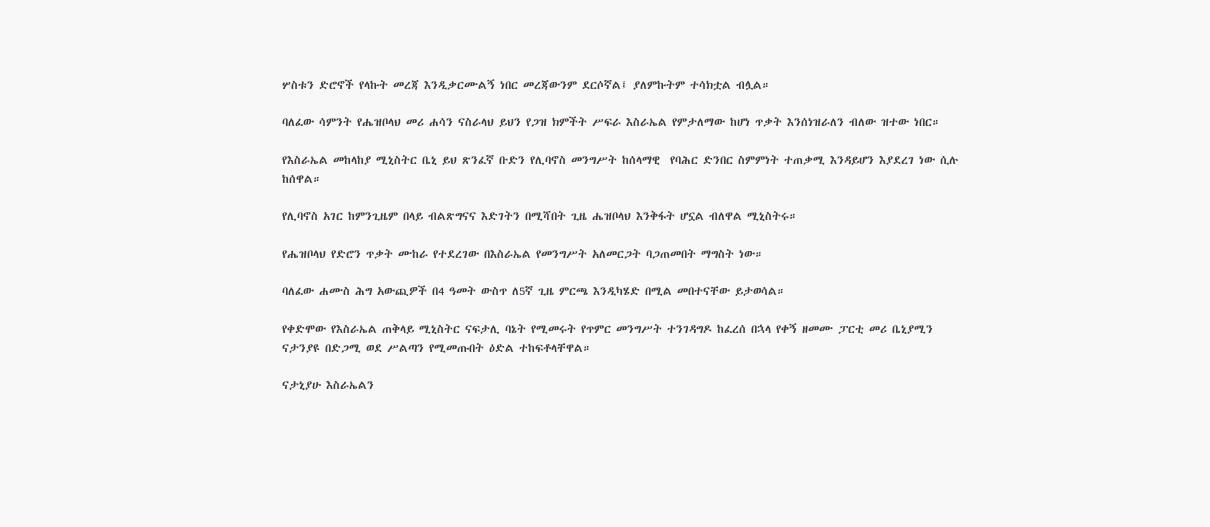ሦስቱን ድሮኖች የላኩት መረጃ እንዲቃርሙልኝ ነበር መረጃውንም ደርሶኛል፤ ያለምኩትም ተሳክቷል ብሏል።

ባለፈው ሳምንት የሔዝቦላህ መሪ ሐሳን ናስራላህ ይህን የጋዝ ክምችት ሥፍራ እስራኤል የምታለማው ከሆነ ጥቃት እንሰነዝራለን ብለው ዝተው ነበር።

የእስራኤል መከላከያ ሚኒስትር ቤኒ ይህ ጽንፈኛ ቡድን የሊባኖስ መንግሥት ከሰላማዊ  የባሕር ድንበር ስምምነት ተጠቃሚ እንዳይሆን እያደረገ ነው ሲሉ ከሰዋል።

የሊባኖስ አገር ከምንጊዜም በላይ ብልጽግናና እድገትን በሚሻበት ጊዜ ሔዝቦላህ እንቅፋት ሆኗል ብለዋል ሚኒስትሩ።

የሔዝቦላህ የድሮን ጥቃት ሙከራ የተደረገው በእስራኤል የመንግሥት አለመርጋት ባጋጠመበት ማግስት ነው።

ባለፈው ሐሙስ ሕግ አውጪዎች በ4 ዓመት ውስጥ ለ5ኛ ጊዜ ምርጫ እንዲካሄድ በሚል መበተናቸው ይታወሳል።

የቀድሞው የእስራኤል ጠቅላይ ሚኒስትር ናፍታሊ ባኔት የሚመሩት የጥምር መንግሥት ተንገዳግዶ ከፈረሰ በኋላ የቀኝ ዘመሙ ፓርቲ መሪ ቤኒያሚን ናታንያዩ በድጋሚ ወደ ሥልጣን የሚመጡበት ዕድል ተከፍቶላቸዋል።

ናታኒያሁ እስራኤልን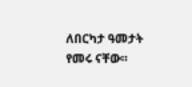ለበርካታ ዓመታት የመሩ ናቸው።